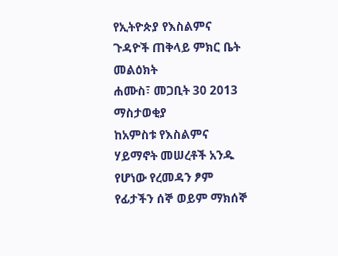የኢትዮጵያ የእስልምና ጉዳዮች ጠቅላይ ምክር ቤት መልዕክት
ሐሙስ፣ መጋቢት 30 2013
ማስታወቂያ
ከአምስቱ የእስልምና ሃይማኖት መሠረቶች አንዱ የሆነው የረመዳን ፆም የፊታችን ሰኞ ወይም ማክሰኞ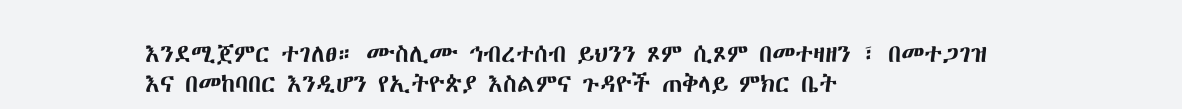እንደሚጀምር ተገለፀ። ሙስሊሙ ኅብረተሰብ ይህንን ጾም ሲጾም በመተዛዘን ፣ በመተጋገዝ እና በመከባበር እንዲሆን የኢትዮጵያ እስልምና ጉዳዮች ጠቅላይ ምክር ቤት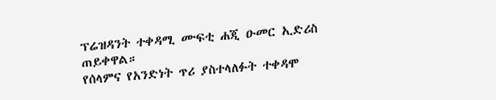ፕሬዝዳንት ተቀዳሚ ሙፍቲ ሐጂ ዑመር ኢድሪስ ጠይቀዋል።
የሰላምና የአንድነት ጥሪ ያስተላለፉት ተቀዳሞ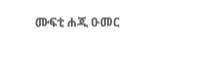ሙፍቲ ሐጂ ዑመር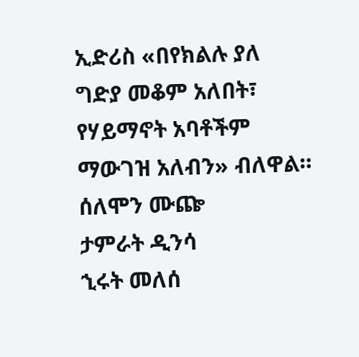ኢድሪስ «በየክልሉ ያለ ግድያ መቆም አለበት፣ የሃይማኖት አባቶችም ማውገዝ አለብን» ብለዋል።
ሰለሞን ሙጬ
ታምራት ዲንሳ
ኂሩት መለሰ